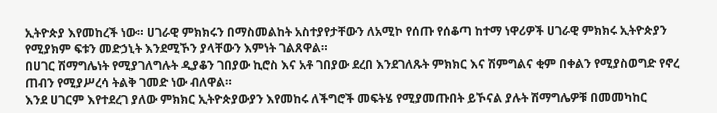ኢትዮጵያ እየመከረች ነው። ሀገራዊ ምክክሩን በማስመልከት አስተያየታቸውን ለአሚኮ የሰጡ የሰቆጣ ከተማ ነዋሪዎች ሀገራዊ ምክክሩ ኢትዮጵያን የሚያክም ፍቱን መድኃኒት እንደሚኾን ያላቸውን እምነት ገልጸዋል።
በሀገር ሽማግሌነት የሚያገለግሉት ዲያቆን ገበያው ኪሮስ እና አቶ ገበያው ደረበ እንደገለጹት ምክክር እና ሽምግልና ቂም በቀልን የሚያስወግድ የኖረ ጠብን የሚያሥረሳ ትልቅ ገመድ ነው ብለዋል።
እንደ ሀገርም እየተደረገ ያለው ምክክር ኢትዮጵያውያን እየመከሩ ለችግሮች መፍትሄ የሚያመጡበት ይኾናል ያሉት ሽማግሌዎቹ በመመካከር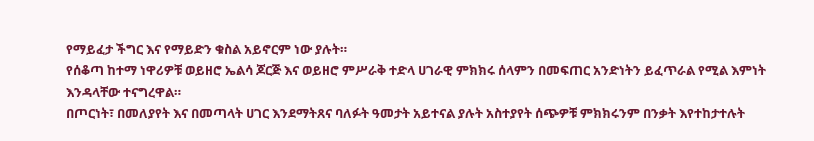የማይፈታ ችግር እና የማይድን ቁስል አይኖርም ነው ያሉት።
የሰቆጣ ከተማ ነዋሪዎቹ ወይዘሮ ኤልሳ ጆርጅ እና ወይዘሮ ምሥራቅ ተድላ ሀገራዊ ምክክሩ ሰላምን በመፍጠር አንድነትን ይፈጥራል የሚል እምነት እንዳላቸው ተናግረዋል።
በጦርነት፣ በመለያየት እና በመጣላት ሀገር እንደማትጸና ባለፉት ዓመታት አይተናል ያሉት አስተያየት ሰጭዎቹ ምክክሩንም በንቃት እየተከታተሉት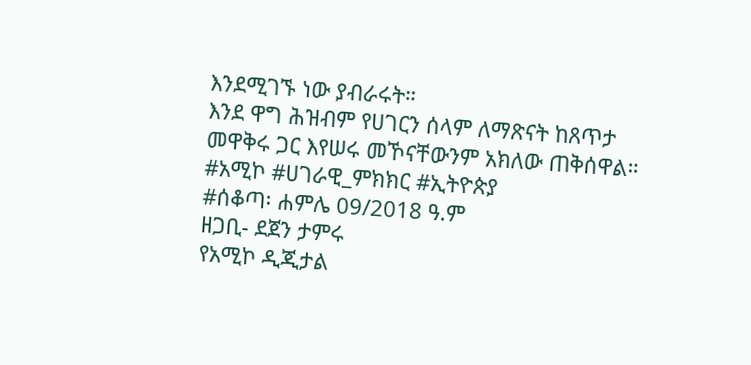እንደሚገኙ ነው ያብራሩት።
እንደ ዋግ ሕዝብም የሀገርን ሰላም ለማጽናት ከጸጥታ መዋቅሩ ጋር እየሠሩ መኾናቸውንም አክለው ጠቅሰዋል።
#አሚኮ #ሀገራዊ_ምክክር #ኢትዮጵያ
#ሰቆጣ፡ ሐምሌ 09/2018 ዓ.ም
ዘጋቢ- ደጀን ታምሩ
የአሚኮ ዲጂታል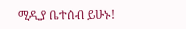ሚዲያ ቤተሰብ ይሁኑ!